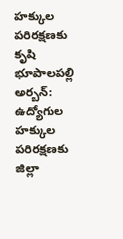హక్కుల పరిరక్షణకు కృషి
భూపాలపల్లి అర్బన్: ఉద్యోగుల హక్కుల పరిరక్షణకు జిల్లా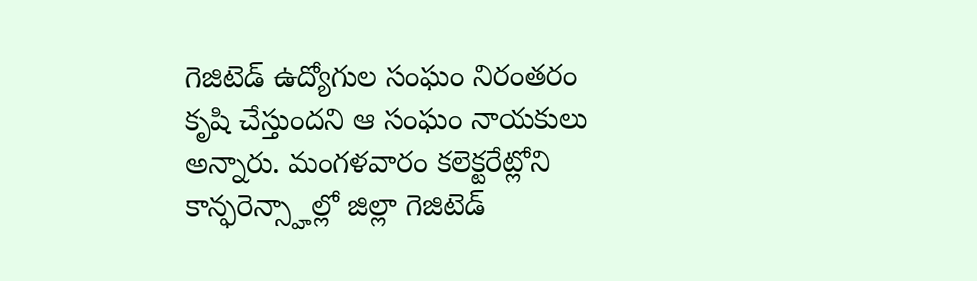గెజిటెడ్ ఉద్యోగుల సంఘం నిరంతరం కృషి చేస్తుందని ఆ సంఘం నాయకులు అన్నారు. మంగళవారం కలెక్టరేట్లోని కాన్ఫరెన్స్హాల్లో జిల్లా గెజిటెడ్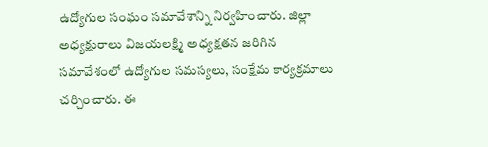ఉద్యోగుల సంఘం సమావేశాన్ని నిర్వహించారు. జిల్లా అధ్యక్షురాలు విజయలక్ష్మి అధ్యక్షతన జరిగిన సమావేశంలో ఉద్యోగుల సమస్యలు, సంక్షేమ కార్యక్రమాలు చర్చించారు. ఈ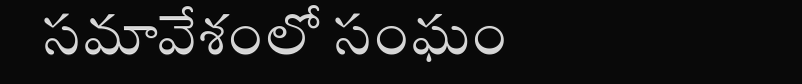సమావేశంలో సంఘం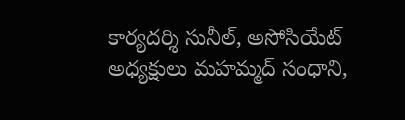కార్యదర్శి సునీల్, అసోసియేట్ అధ్యక్షులు మహమ్మద్ సంధాని,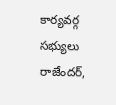కార్యవర్గ సభ్యులు రాజేందర్,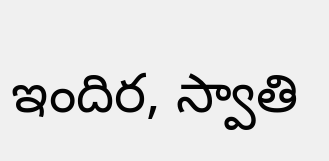ఇందిర, స్వాతి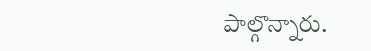పాల్గొన్నారు.